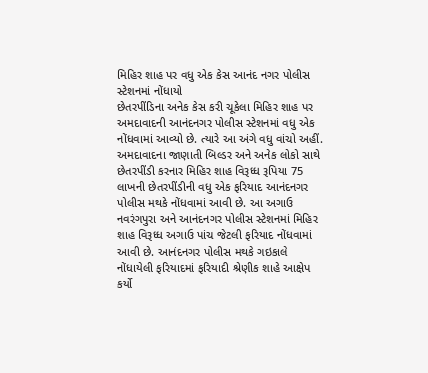મિહિર શાહ પર વધુ એક કેસ આનંદ નગર પોલીસ સ્ટેશનમાં નોંધાયો
છેતરપીંડિના અનેક કેસ કરી ચૂકેલા મિહિર શાહ પર અમદાવાદની આનંદનગર પોલીસ સ્ટેશનમાં વધુ એક નોંધવામાં આવ્યો છે. ત્યારે આ અંગે વધુ વાંચો અહીં.
અમદાવાદના જાણાતી બિલ્ડર અને અનેક લોકો સાથે છેતરપીંડી કરનાર મિહિર શાહ વિરૂધ્ધ રૂપિયા 75 લાખની છેતરપીંડીની વધુ એક ફરિયાદ આનંદનગર પોલીસ મથકે નોંધવામાં આવી છે. આ અગાઉ નવરંગપુરા અને આનંદનગર પોલીસ સ્ટેશનમાં મિહિર શાહ વિરૂધ્ધ અગાઉ પાંચ જેટલી ફરિયાદ નોંધવામાં આવી છે. આનંદનગર પોલીસ મથકે ગઇકાલે નોંધાયેલી ફરિયાદમાં ફરિયાદી શ્રેણીક શાહે આક્ષેપ કર્યો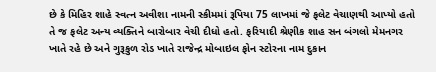છે કે મિહિર શાહે સ્વત્ન અવીશા નામની સ્કીમમાં રૂપિયા 75 લાખમાં જે ફલેટ વેચાણથી આપ્યો હતો તે જ ફલેટ અન્ય વ્યક્તિને બારોબાર વેચી દીધો હતો. ફરિયાદી શ્રેણીક શાહ સન બંગલો મેમનગર ખાતે રહે છે અને ગુરૂકુળ રોડ ખાતે રાજેન્દ્ર મોબાઇલ ફોન સ્ટોરના નામ દુકાન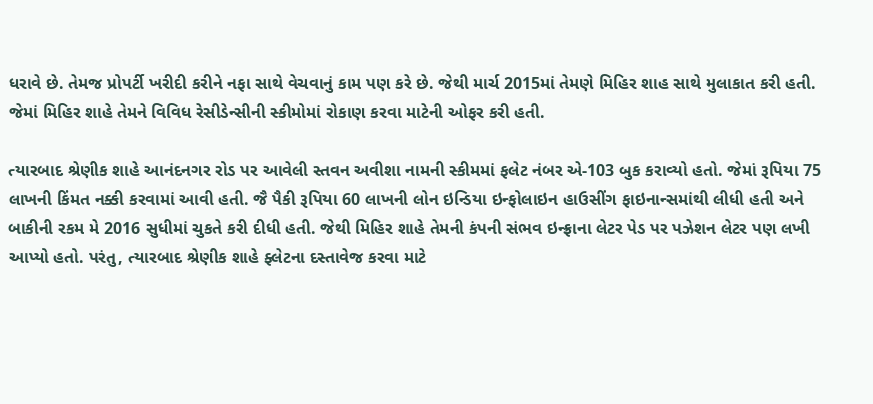ધરાવે છે. તેમજ પ્રોપર્ટી ખરીદી કરીને નફા સાથે વેચવાનું કામ પણ કરે છે. જેથી માર્ચ 2015માં તેમણે મિહિર શાહ સાથે મુલાકાત કરી હતી. જેમાં મિહિર શાહે તેમને વિવિધ રેસીડેન્સીની સ્કીમોમાં રોકાણ કરવા માટેની ઓફર કરી હતી.

ત્યારબાદ શ્રેણીક શાહે આનંદનગર રોડ પર આવેલી સ્તવન અવીશા નામની સ્કીમમાં ફલેટ નંબર એ-103 બુક કરાવ્યો હતો. જેમાં રૂપિયા 75 લાખની કિંમત નક્કી કરવામાં આવી હતી. જૈ પૈકી રૂપિયા 60 લાખની લોન ઇન્ડિયા ઇન્ફોલાઇન હાઉસીંગ ફાઇનાન્સમાંથી લીધી હતી અને બાકીની રકમ મે 2016 સુધીમાં ચુકતે કરી દીધી હતી. જેથી મિહિર શાહે તેમની કંપની સંભવ ઇન્ફ્રાના લેટર પેડ પર પઝેશન લેટર પણ લખી આપ્યો હતો. પરંતુ, ત્યારબાદ શ્રેણીક શાહે ફ્લેટના દસ્તાવેજ કરવા માટે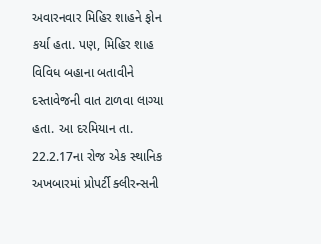અવારનવાર મિહિર શાહને ફોન કર્યા હતા. પણ, મિહિર શાહ વિવિધ બહાના બતાવીને દસ્તાવેજની વાત ટાળવા લાગ્યા હતા. આ દરમિયાન તા. 22.2.17ના રોજ એક સ્થાનિક અખબારમાં પ્રોપર્ટી ક્લીરન્સની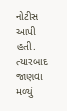નોટીસ આપી હતી. ત્યારબાદ જાણવા મળ્યું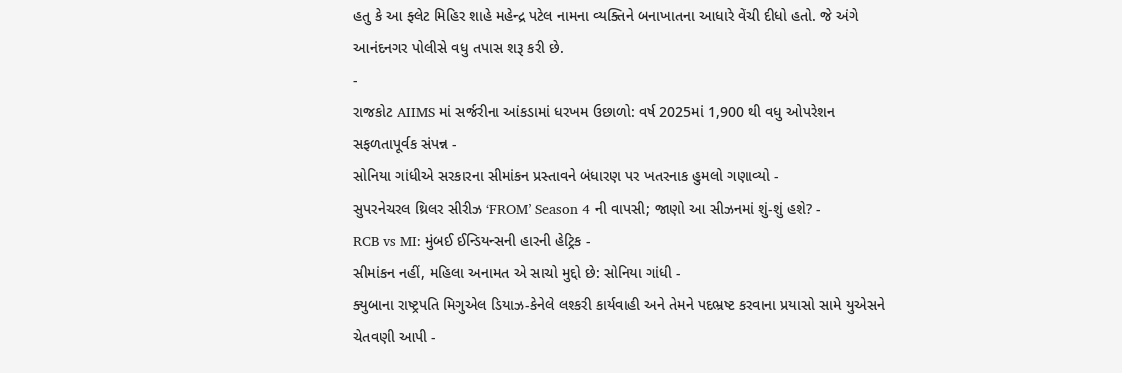હતુ કે આ ફ્લેટ મિહિર શાહે મહેન્દ્ર પટેલ નામના વ્યક્તિને બનાખાતના આધારે વેંચી દીધો હતો. જે અંગે આનંદનગર પોલીસે વધુ તપાસ શરૂ કરી છે.
-
રાજકોટ AIIMS માં સર્જરીના આંકડામાં ધરખમ ઉછાળો: વર્ષ 2025માં 1,900 થી વધુ ઓપરેશન સફળતાપૂર્વક સંપન્ન -
સોનિયા ગાંધીએ સરકારના સીમાંકન પ્રસ્તાવને બંધારણ પર ખતરનાક હુમલો ગણાવ્યો -
સુપરનેચરલ થ્રિલર સીરીઝ ‘FROM’ Season 4 ની વાપસી; જાણો આ સીઝનમાં શું-શું હશે? -
RCB vs MI: મુંબઈ ઈન્ડિયન્સની હારની હેટ્રિક -
સીમાંકન નહીં, મહિલા અનામત એ સાચો મુદ્દો છે: સોનિયા ગાંધી -
ક્યુબાના રાષ્ટ્રપતિ મિગુએલ ડિયાઝ-કેનેલે લશ્કરી કાર્યવાહી અને તેમને પદભ્રષ્ટ કરવાના પ્રયાસો સામે યુએસને ચેતવણી આપી -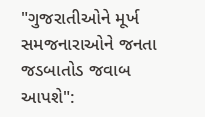"ગુજરાતીઓને મૂર્ખ સમજનારાઓને જનતા જડબાતોડ જવાબ આપશે":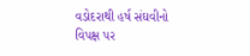વડોદરાથી હર્ષ સંઘવીનો વિપક્ષ પર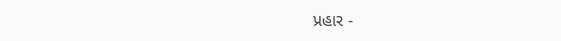પ્રહાર -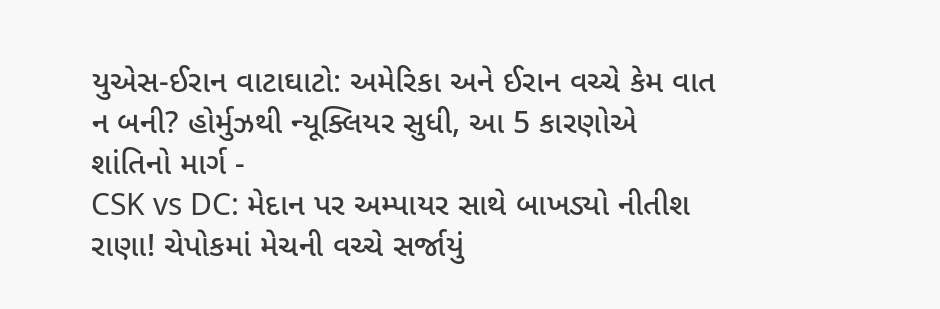યુએસ-ઈરાન વાટાઘાટો: અમેરિકા અને ઈરાન વચ્ચે કેમ વાત ન બની? હોર્મુઝથી ન્યૂક્લિયર સુધી, આ 5 કારણોએ શાંતિનો માર્ગ -
CSK vs DC: મેદાન પર અમ્પાયર સાથે બાખડ્યો નીતીશ રાણા! ચેપોકમાં મેચની વચ્ચે સર્જાયું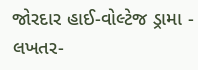જોરદાર હાઈ-વોલ્ટેજ ડ્રામા -
લખતર-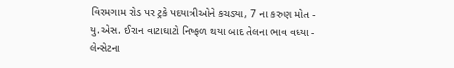વિરમગામ રોડ પર ટ્રકે પદયાત્રીઓને કચડ્યા, 7 ના કરુણ મોત -
યુ.એસ. ઈરાન વાટાઘાટો નિષ્ફળ થયા બાદ તેલના ભાવ વધ્યા -
લેન્સેટના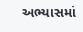અભ્યાસમાં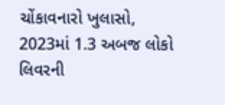ચોંકાવનારો ખુલાસો, 2023માં 1.3 અબજ લોકો લિવરની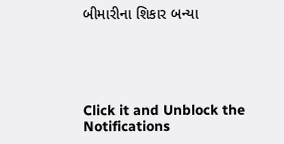બીમારીના શિકાર બન્યા





Click it and Unblock the Notifications